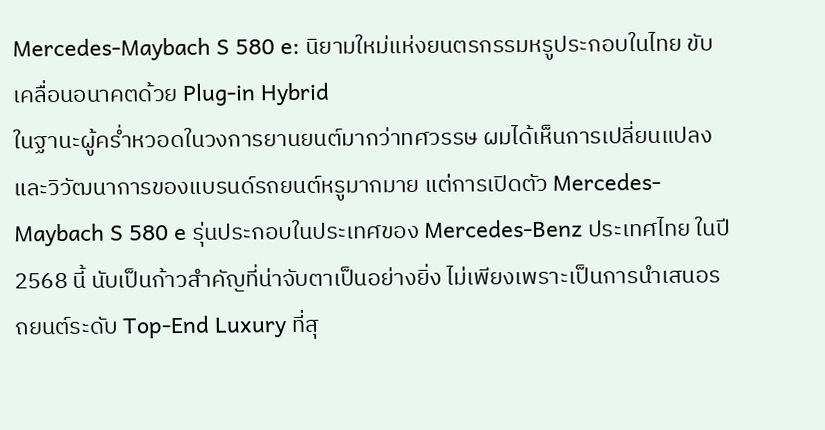Mercedes-Maybach S 580 e: นิยามใหม่แห่งยนตรกรรมหรูประกอบในไทย ขับเคลื่อนอนาคตด้วย Plug-in Hybrid
ในฐานะผู้คร่ำหวอดในวงการยานยนต์มากว่าทศวรรษ ผมได้เห็นการเปลี่ยนแปลงและวิวัฒนาการของแบรนด์รถยนต์หรูมากมาย แต่การเปิดตัว Mercedes-Maybach S 580 e รุ่นประกอบในประเทศของ Mercedes-Benz ประเทศไทย ในปี 2568 นี้ นับเป็นก้าวสำคัญที่น่าจับตาเป็นอย่างยิ่ง ไม่เพียงเพราะเป็นการนำเสนอรถยนต์ระดับ Top-End Luxury ที่สุ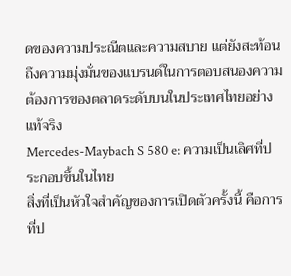ดของความประณีตและความสบาย แต่ยังสะท้อนถึงความมุ่งมั่นของแบรนด์ในการตอบสนองความต้องการของตลาดระดับบนในประเทศไทยอย่างแท้จริง
Mercedes-Maybach S 580 e: ความเป็นเลิศที่ประกอบขึ้นในไทย
สิ่งที่เป็นหัวใจสำคัญของการเปิดตัวครั้งนี้ คือการที่ป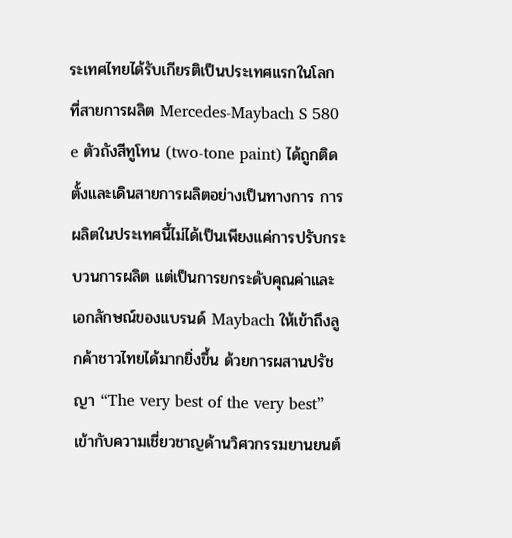ระเทศไทยได้รับเกียรติเป็นประเทศแรกในโลกที่สายการผลิต Mercedes-Maybach S 580 e ตัวถังสีทูโทน (two-tone paint) ได้ถูกติดตั้งและเดินสายการผลิตอย่างเป็นทางการ การผลิตในประเทศนี้ไม่ได้เป็นเพียงแค่การปรับกระบวนการผลิต แต่เป็นการยกระดับคุณค่าและเอกลักษณ์ของแบรนด์ Maybach ให้เข้าถึงลูกค้าชาวไทยได้มากยิ่งขึ้น ด้วยการผสานปรัชญา “The very best of the very best” เข้ากับความเชี่ยวชาญด้านวิศวกรรมยานยนต์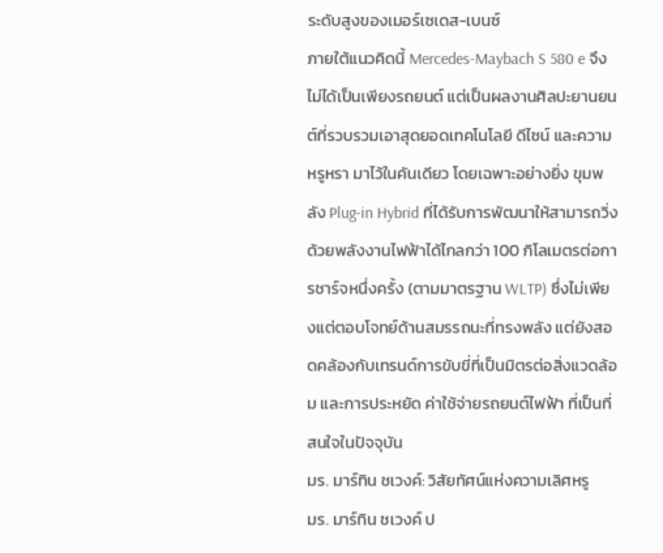ระดับสูงของเมอร์เซเดส-เบนซ์
ภายใต้แนวคิดนี้ Mercedes-Maybach S 580 e จึงไม่ได้เป็นเพียงรถยนต์ แต่เป็นผลงานศิลปะยานยนต์ที่รวบรวมเอาสุดยอดเทคโนโลยี ดีไซน์ และความหรูหรา มาไว้ในคันเดียว โดยเฉพาะอย่างยิ่ง ขุมพลัง Plug-in Hybrid ที่ได้รับการพัฒนาให้สามารถวิ่งด้วยพลังงานไฟฟ้าได้ไกลกว่า 100 กิโลเมตรต่อการชาร์จหนึ่งครั้ง (ตามมาตรฐาน WLTP) ซึ่งไม่เพียงแต่ตอบโจทย์ด้านสมรรถนะที่ทรงพลัง แต่ยังสอดคล้องกับเทรนด์การขับขี่ที่เป็นมิตรต่อสิ่งแวดล้อม และการประหยัด ค่าใช้จ่ายรถยนต์ไฟฟ้า ที่เป็นที่สนใจในปัจจุบัน
มร. มาร์ทิน ชเวงค์: วิสัยทัศน์แห่งความเลิศหรู
มร. มาร์ทิน ชเวงค์ ป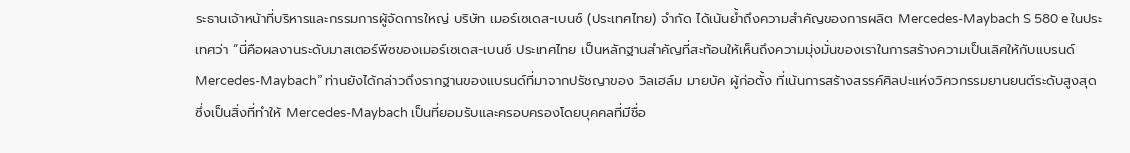ระธานเจ้าหน้าที่บริหารและกรรมการผู้จัดการใหญ่ บริษัท เมอร์เซเดส-เบนซ์ (ประเทศไทย) จำกัด ได้เน้นย้ำถึงความสำคัญของการผลิต Mercedes-Maybach S 580 e ในประเทศว่า “นี่คือผลงานระดับมาสเตอร์พีซของเมอร์เซเดส-เบนซ์ ประเทศไทย เป็นหลักฐานสำคัญที่สะท้อนให้เห็นถึงความมุ่งมั่นของเราในการสร้างความเป็นเลิศให้กับแบรนด์ Mercedes-Maybach” ท่านยังได้กล่าวถึงรากฐานของแบรนด์ที่มาจากปรัชญาของ วิลเฮล์ม มายบัค ผู้ก่อตั้ง ที่เน้นการสร้างสรรค์ศิลปะแห่งวิศวกรรมยานยนต์ระดับสูงสุด ซึ่งเป็นสิ่งที่ทำให้ Mercedes-Maybach เป็นที่ยอมรับและครอบครองโดยบุคคลที่มีชื่อ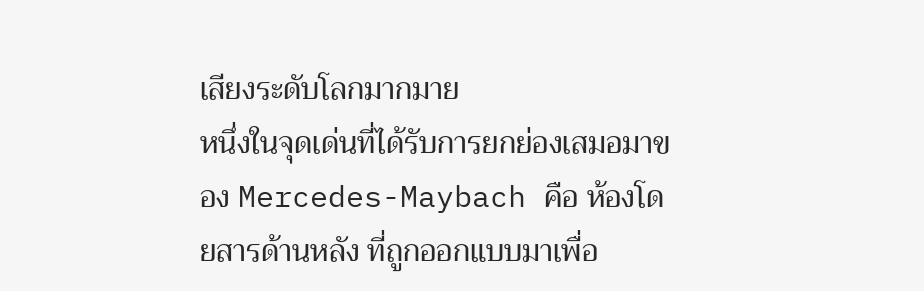เสียงระดับโลกมากมาย
หนึ่งในจุดเด่นที่ได้รับการยกย่องเสมอมาของ Mercedes-Maybach คือ ห้องโดยสารด้านหลัง ที่ถูกออกแบบมาเพื่อ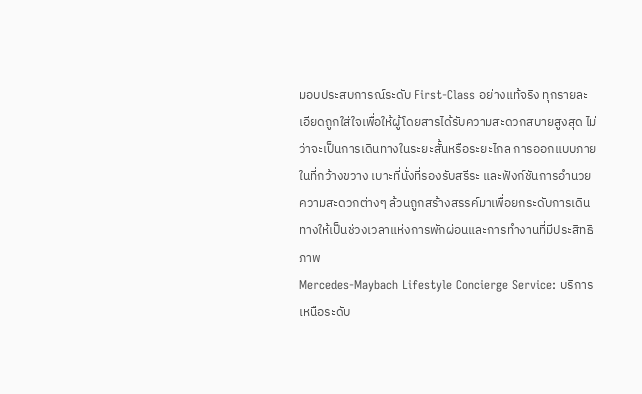มอบประสบการณ์ระดับ First-Class อย่างแท้จริง ทุกรายละเอียดถูกใส่ใจเพื่อให้ผู้โดยสารได้รับความสะดวกสบายสูงสุด ไม่ว่าจะเป็นการเดินทางในระยะสั้นหรือระยะไกล การออกแบบภายในที่กว้างขวาง เบาะที่นั่งที่รองรับสรีระ และฟังก์ชันการอำนวยความสะดวกต่างๆ ล้วนถูกสร้างสรรค์มาเพื่อยกระดับการเดินทางให้เป็นช่วงเวลาแห่งการพักผ่อนและการทำงานที่มีประสิทธิภาพ
Mercedes-Maybach Lifestyle Concierge Service: บริการเหนือระดับ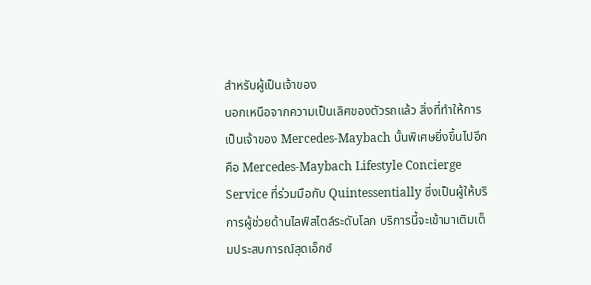สำหรับผู้เป็นเจ้าของ
นอกเหนือจากความเป็นเลิศของตัวรถแล้ว สิ่งที่ทำให้การเป็นเจ้าของ Mercedes-Maybach นั้นพิเศษยิ่งขึ้นไปอีก คือ Mercedes-Maybach Lifestyle Concierge Service ที่ร่วมมือกับ Quintessentially ซึ่งเป็นผู้ให้บริการผู้ช่วยด้านไลฟ์สไตล์ระดับโลก บริการนี้จะเข้ามาเติมเต็มประสบการณ์สุดเอ็กซ์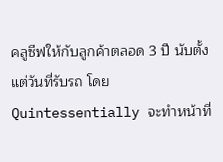คลูซีฟให้กับลูกค้าตลอด 3 ปี นับตั้งแต่วันที่รับรถ โดย Quintessentially จะทำหน้าที่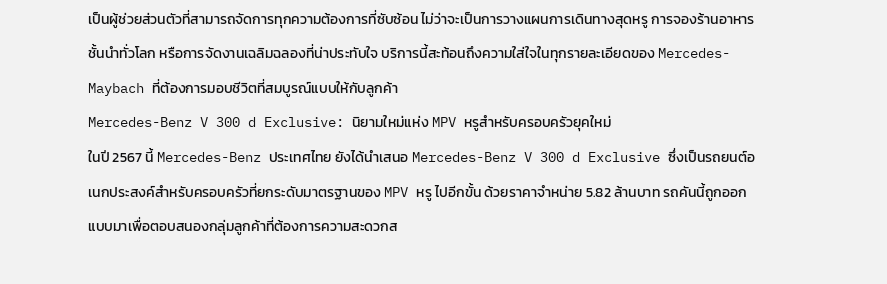เป็นผู้ช่วยส่วนตัวที่สามารถจัดการทุกความต้องการที่ซับซ้อน ไม่ว่าจะเป็นการวางแผนการเดินทางสุดหรู การจองร้านอาหารชั้นนำทั่วโลก หรือการจัดงานเฉลิมฉลองที่น่าประทับใจ บริการนี้สะท้อนถึงความใส่ใจในทุกรายละเอียดของ Mercedes-Maybach ที่ต้องการมอบชีวิตที่สมบูรณ์แบบให้กับลูกค้า
Mercedes-Benz V 300 d Exclusive: นิยามใหม่แห่ง MPV หรูสำหรับครอบครัวยุคใหม่
ในปี 2567 นี้ Mercedes-Benz ประเทศไทย ยังได้นำเสนอ Mercedes-Benz V 300 d Exclusive ซึ่งเป็นรถยนต์อเนกประสงค์สำหรับครอบครัวที่ยกระดับมาตรฐานของ MPV หรู ไปอีกขั้น ด้วยราคาจำหน่าย 5.82 ล้านบาท รถคันนี้ถูกออกแบบมาเพื่อตอบสนองกลุ่มลูกค้าที่ต้องการความสะดวกส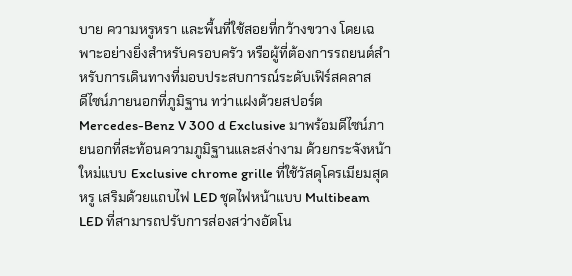บาย ความหรูหรา และพื้นที่ใช้สอยที่กว้างขวาง โดยเฉพาะอย่างยิ่งสำหรับครอบครัว หรือผู้ที่ต้องการรถยนต์สำหรับการเดินทางที่มอบประสบการณ์ระดับเฟิร์สคลาส
ดีไซน์ภายนอกที่ภูมิฐาน ทว่าแฝงด้วยสปอร์ต
Mercedes-Benz V 300 d Exclusive มาพร้อมดีไซน์ภายนอกที่สะท้อนความภูมิฐานและสง่างาม ด้วยกระจังหน้าใหม่แบบ Exclusive chrome grille ที่ใช้วัสดุโครเมียมสุดหรู เสริมด้วยแถบไฟ LED ชุดไฟหน้าแบบ Multibeam LED ที่สามารถปรับการส่องสว่างอัตโน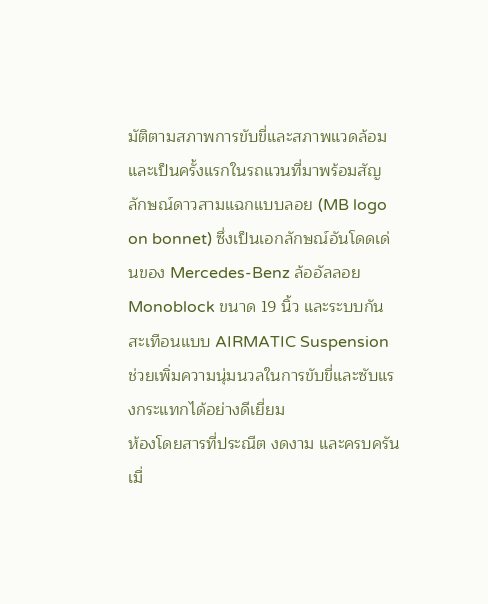มัติตามสภาพการขับขี่และสภาพแวดล้อม และเป็นครั้งแรกในรถแวนที่มาพร้อมสัญลักษณ์ดาวสามแฉกแบบลอย (MB logo on bonnet) ซึ่งเป็นเอกลักษณ์อันโดดเด่นของ Mercedes-Benz ล้ออัลลอย Monoblock ขนาด 19 นิ้ว และระบบกันสะเทือนแบบ AIRMATIC Suspension ช่วยเพิ่มความนุ่มนวลในการขับขี่และซับแรงกระแทกได้อย่างดีเยี่ยม
ห้องโดยสารที่ประณีต งดงาม และครบครัน
เมื่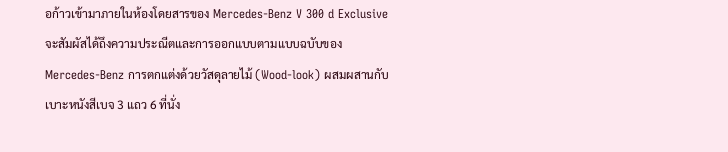อก้าวเข้ามาภายในห้องโดยสารของ Mercedes-Benz V 300 d Exclusive จะสัมผัสได้ถึงความประณีตและการออกแบบตามแบบฉบับของ Mercedes-Benz การตกแต่งด้วยวัสดุลายไม้ (Wood-look) ผสมผสานกับเบาะหนังสีเบจ 3 แถว 6 ที่นั่ง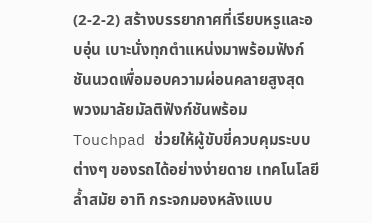(2-2-2) สร้างบรรยากาศที่เรียบหรูและอบอุ่น เบาะนั่งทุกตำแหน่งมาพร้อมฟังก์ชันนวดเพื่อมอบความผ่อนคลายสูงสุด
พวงมาลัยมัลติฟังก์ชันพร้อม Touchpad ช่วยให้ผู้ขับขี่ควบคุมระบบต่างๆ ของรถได้อย่างง่ายดาย เทคโนโลยีล้ำสมัย อาทิ กระจกมองหลังแบบ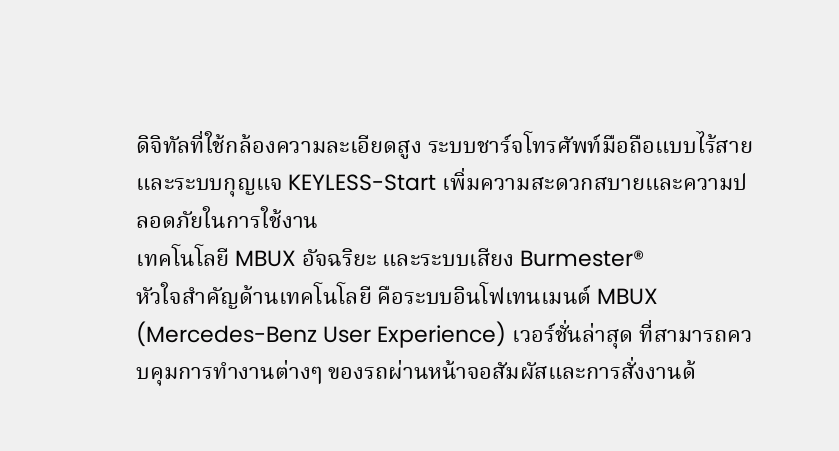ดิจิทัลที่ใช้กล้องความละเอียดสูง ระบบชาร์จโทรศัพท์มือถือแบบไร้สาย และระบบกุญแจ KEYLESS-Start เพิ่มความสะดวกสบายและความปลอดภัยในการใช้งาน
เทคโนโลยี MBUX อัจฉริยะ และระบบเสียง Burmester®
หัวใจสำคัญด้านเทคโนโลยี คือระบบอินโฟเทนเมนต์ MBUX (Mercedes-Benz User Experience) เวอร์ชั่นล่าสุด ที่สามารถควบคุมการทำงานต่างๆ ของรถผ่านหน้าจอสัมผัสและการสั่งงานด้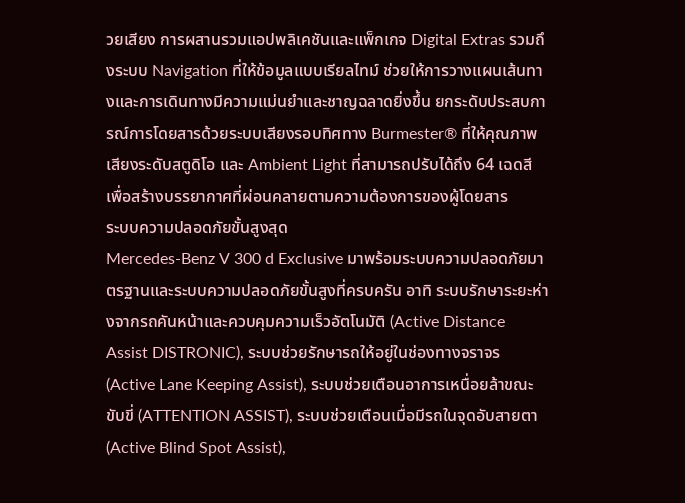วยเสียง การผสานรวมแอปพลิเคชันและแพ็กเกจ Digital Extras รวมถึงระบบ Navigation ที่ให้ข้อมูลแบบเรียลไทม์ ช่วยให้การวางแผนเส้นทางและการเดินทางมีความแม่นยำและชาญฉลาดยิ่งขึ้น ยกระดับประสบการณ์การโดยสารด้วยระบบเสียงรอบทิศทาง Burmester® ที่ให้คุณภาพเสียงระดับสตูดิโอ และ Ambient Light ที่สามารถปรับได้ถึง 64 เฉดสี เพื่อสร้างบรรยากาศที่ผ่อนคลายตามความต้องการของผู้โดยสาร
ระบบความปลอดภัยขั้นสูงสุด
Mercedes-Benz V 300 d Exclusive มาพร้อมระบบความปลอดภัยมาตรฐานและระบบความปลอดภัยขั้นสูงที่ครบครัน อาทิ ระบบรักษาระยะห่างจากรถคันหน้าและควบคุมความเร็วอัตโนมัติ (Active Distance Assist DISTRONIC), ระบบช่วยรักษารถให้อยู่ในช่องทางจราจร (Active Lane Keeping Assist), ระบบช่วยเตือนอาการเหนื่อยล้าขณะขับขี่ (ATTENTION ASSIST), ระบบช่วยเตือนเมื่อมีรถในจุดอับสายตา (Active Blind Spot Assist),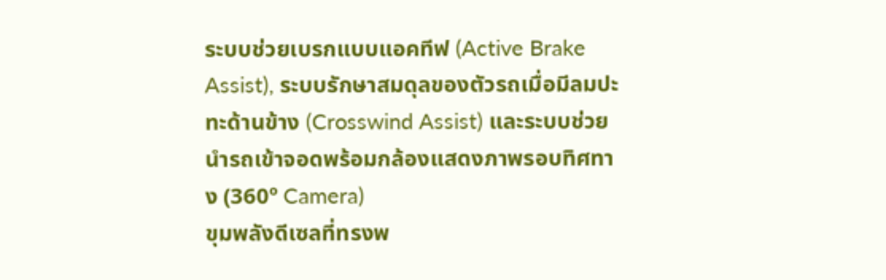ระบบช่วยเบรกแบบแอคทีฟ (Active Brake Assist), ระบบรักษาสมดุลของตัวรถเมื่อมีลมปะทะด้านข้าง (Crosswind Assist) และระบบช่วยนำรถเข้าจอดพร้อมกล้องแสดงภาพรอบทิศทาง (360º Camera)
ขุมพลังดีเซลที่ทรงพ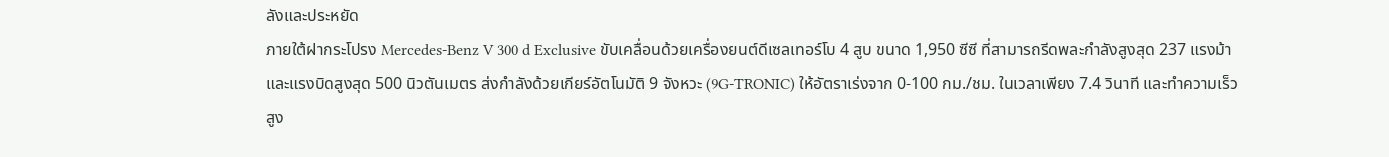ลังและประหยัด
ภายใต้ฝากระโปรง Mercedes-Benz V 300 d Exclusive ขับเคลื่อนด้วยเครื่องยนต์ดีเซลเทอร์โบ 4 สูบ ขนาด 1,950 ซีซี ที่สามารถรีดพละกำลังสูงสุด 237 แรงม้า และแรงบิดสูงสุด 500 นิวตันเมตร ส่งกำลังด้วยเกียร์อัตโนมัติ 9 จังหวะ (9G-TRONIC) ให้อัตราเร่งจาก 0-100 กม./ชม. ในเวลาเพียง 7.4 วินาที และทำความเร็วสูง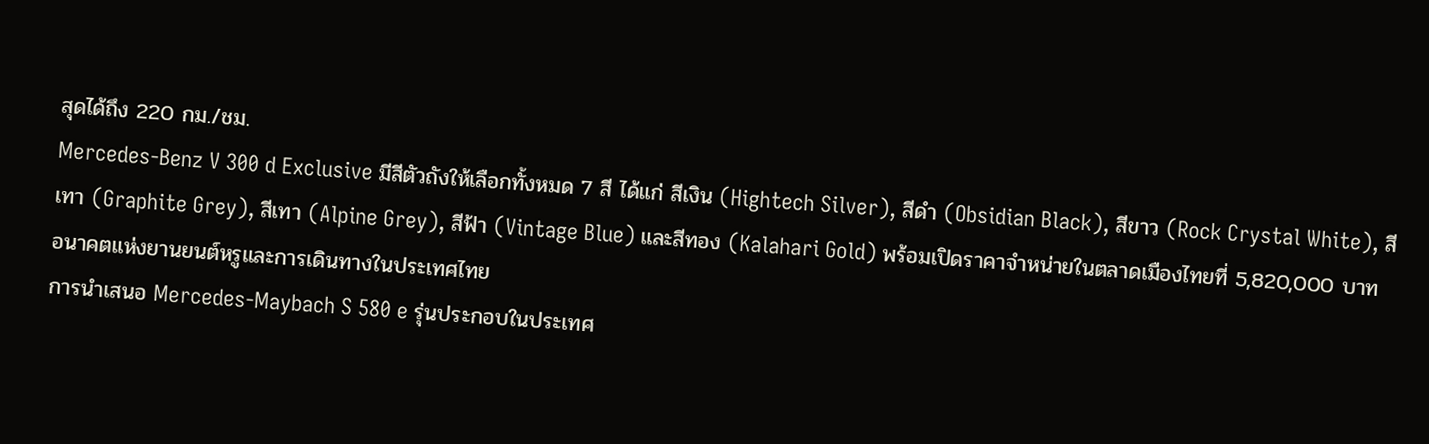สุดได้ถึง 220 กม./ชม.
Mercedes-Benz V 300 d Exclusive มีสีตัวถังให้เลือกทั้งหมด 7 สี ได้แก่ สีเงิน (Hightech Silver), สีดำ (Obsidian Black), สีขาว (Rock Crystal White), สีเทา (Graphite Grey), สีเทา (Alpine Grey), สีฟ้า (Vintage Blue) และสีทอง (Kalahari Gold) พร้อมเปิดราคาจำหน่ายในตลาดเมืองไทยที่ 5,820,000 บาท
อนาคตแห่งยานยนต์หรูและการเดินทางในประเทศไทย
การนำเสนอ Mercedes-Maybach S 580 e รุ่นประกอบในประเทศ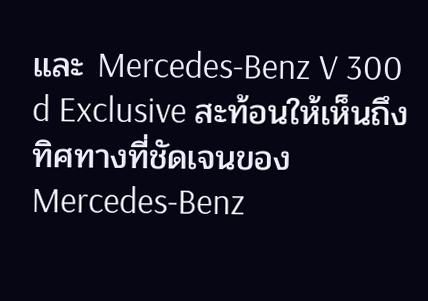และ Mercedes-Benz V 300 d Exclusive สะท้อนให้เห็นถึงทิศทางที่ชัดเจนของ Mercedes-Benz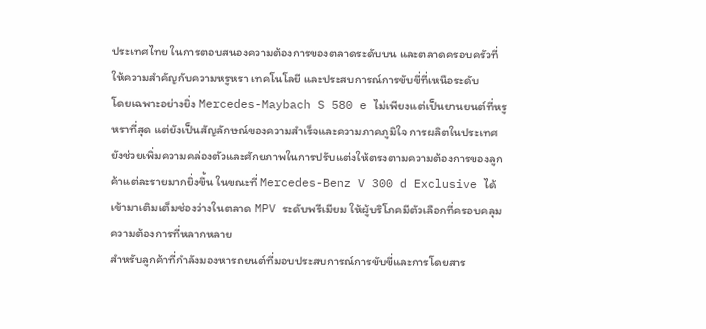ประเทศไทย ในการตอบสนองความต้องการของตลาดระดับบน และตลาดครอบครัวที่ให้ความสำคัญกับความหรูหรา เทคโนโลยี และประสบการณ์การขับขี่ที่เหนือระดับ
โดยเฉพาะอย่างยิ่ง Mercedes-Maybach S 580 e ไม่เพียงแต่เป็นยานยนต์ที่หรูหราที่สุด แต่ยังเป็นสัญลักษณ์ของความสำเร็จและความภาคภูมิใจ การผลิตในประเทศยังช่วยเพิ่มความคล่องตัวและศักยภาพในการปรับแต่งให้ตรงตามความต้องการของลูกค้าแต่ละรายมากยิ่งขึ้น ในขณะที่ Mercedes-Benz V 300 d Exclusive ได้เข้ามาเติมเต็มช่องว่างในตลาด MPV ระดับพรีเมียม ให้ผู้บริโภคมีตัวเลือกที่ครอบคลุมความต้องการที่หลากหลาย
สำหรับลูกค้าที่กำลังมองหารถยนต์ที่มอบประสบการณ์การขับขี่และการโดยสาร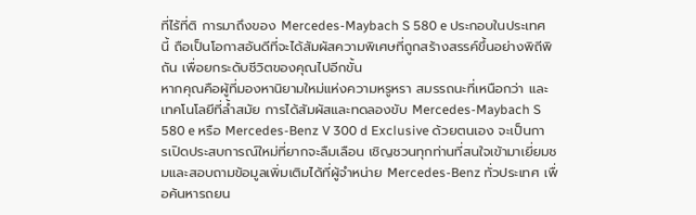ที่ไร้ที่ติ การมาถึงของ Mercedes-Maybach S 580 e ประกอบในประเทศนี้ ถือเป็นโอกาสอันดีที่จะได้สัมผัสความพิเศษที่ถูกสร้างสรรค์ขึ้นอย่างพิถีพิถัน เพื่อยกระดับชีวิตของคุณไปอีกขั้น
หากคุณคือผู้ที่มองหานิยามใหม่แห่งความหรูหรา สมรรถนะที่เหนือกว่า และเทคโนโลยีที่ล้ำสมัย การได้สัมผัสและทดลองขับ Mercedes-Maybach S 580 e หรือ Mercedes-Benz V 300 d Exclusive ด้วยตนเอง จะเป็นการเปิดประสบการณ์ใหม่ที่ยากจะลืมเลือน เชิญชวนทุกท่านที่สนใจเข้ามาเยี่ยมชมและสอบถามข้อมูลเพิ่มเติมได้ที่ผู้จำหน่าย Mercedes-Benz ทั่วประเทศ เพื่อค้นหารถยน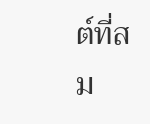ต์ที่สม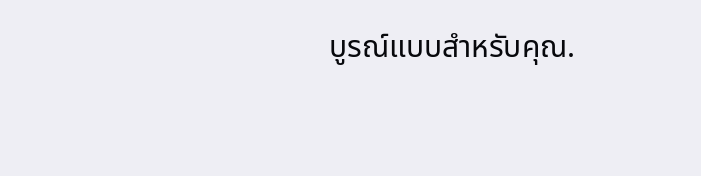บูรณ์แบบสำหรับคุณ.